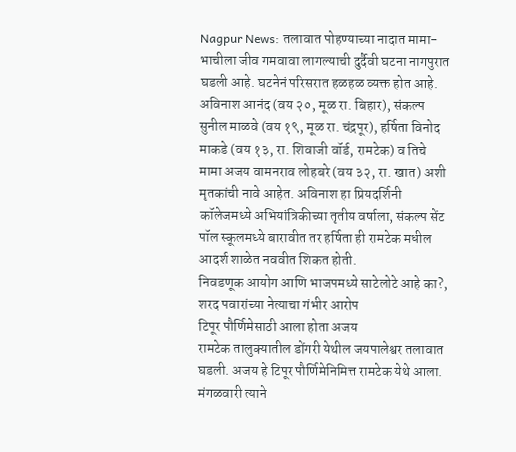Nagpur News: तलावात पोहण्याच्या नादात मामा- भाचीला जीव गमवावा लागल्याची दुर्दैवी घटना नागपुरात घडली आहे. घटनेनं परिसरात हळहळ व्यक्त होत आहे.
अविनाश आनंद (वय २०, मूळ रा. बिहार), संकल्प सुनील माळवे (वय १९, मूळ रा. चंद्रपूर), हर्षिता विनोद माकडे (वय १३, रा. शिवाजी वॉर्ड, रामटेक) व तिचे मामा अजय वामनराव लोहबरे (वय ३२, रा. खात) अशी मृतकांची नावे आहेत. अविनाश हा प्रियदर्शिनी कॉलेजमध्ये अभियांत्रिकीच्या तृतीय वर्षाला, संकल्प सेंट पॉल स्कूलमध्ये बारावीत तर हर्षिता ही रामटेक मधील आदर्श शाळेत नववीत शिकत होती.
निवडणूक आयोग आणि भाजपमध्ये साटेलोटे आहे का?, शरद पवारांच्या नेत्याचा गंभीर आरोप
टिपूर पौर्णिमेसाठी आला होता अजय
रामटेक तालुक्यातील डोंगरी येथील जयपालेश्वर तलावात घडली. अजय हे टिपूर पौर्णिमेनिमित्त रामटेक येथे आला. मंगळवारी त्याने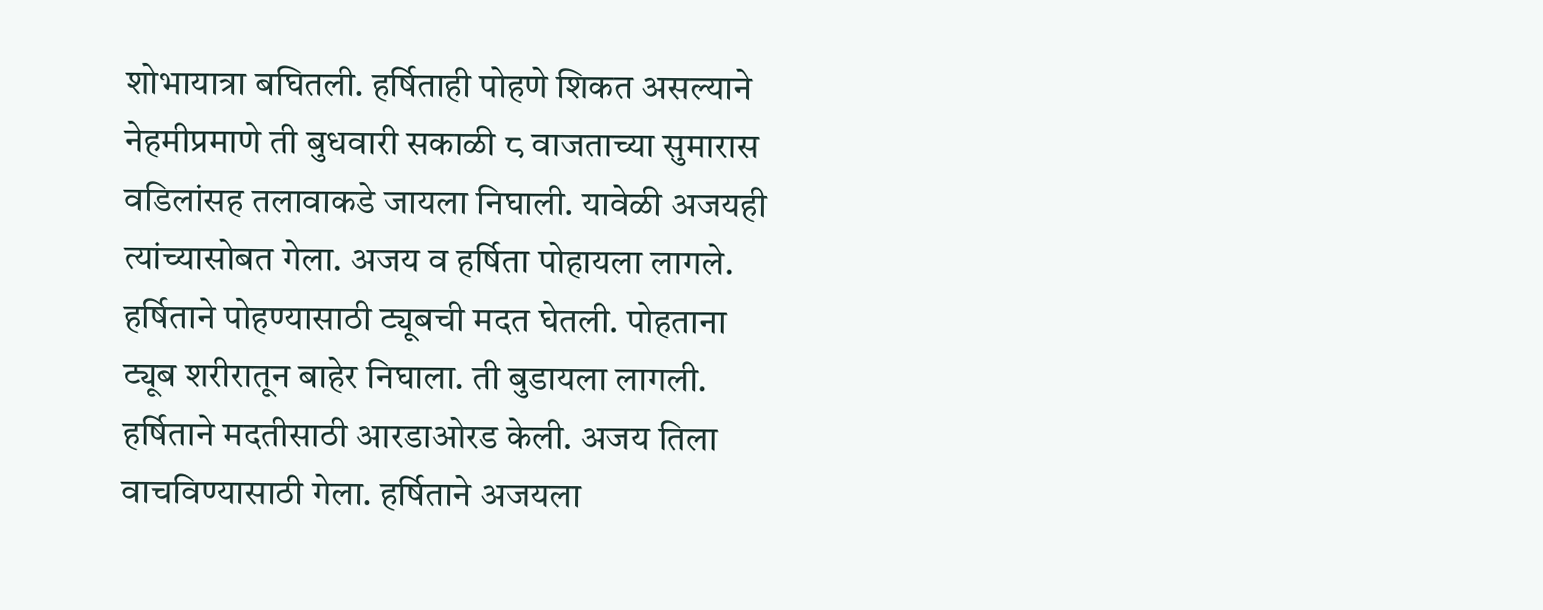शोभायात्रा बघितली. हर्षिताही पोहणे शिकत असल्याने नेहमीप्रमाणे ती बुधवारी सकाळी ८ वाजताच्या सुमारास वडिलांसह तलावाकडे जायला निघाली. यावेळी अजयही त्यांच्यासोबत गेला. अजय व हर्षिता पोहायला लागले. हर्षिताने पोहण्यासाठी ट्यूबची मदत घेतली. पोहताना ट्यूब शरीरातून बाहेर निघाला. ती बुडायला लागली. हर्षिताने मदतीसाठी आरडाओरड केली. अजय तिला वाचविण्यासाठी गेला. हर्षिताने अजयला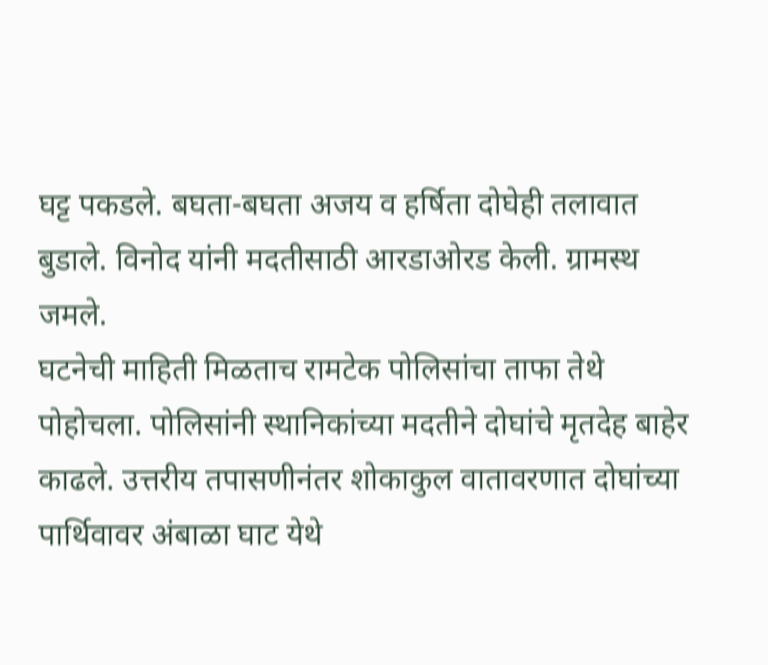घट्ट पकडले. बघता-बघता अजय व हर्षिता दोघेही तलावात बुडाले. विनोद यांनी मदतीसाठी आरडाओरड केली. ग्रामस्थ जमले.
घटनेची माहिती मिळताच रामटेक पोलिसांचा ताफा तेथे पोहोचला. पोलिसांनी स्थानिकांच्या मदतीने दोघांचे मृतदेह बाहेर काढले. उत्तरीय तपासणीनंतर शोकाकुल वातावरणात दोघांच्या पार्थिवावर अंबाळा घाट येथे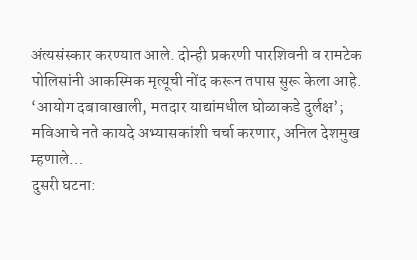अंत्यसंस्कार करण्यात आले. दोन्ही प्रकरणी पारशिवनी व रामटेक पोलिसांनी आकस्मिक मृत्यूची नोंद करून तपास सुरू केला आहे.
‘आयोग दबावाखाली, मतदार याद्यांमधील घोळाकडे दुर्लक्ष’; मविआचे नते कायदे अभ्यासकांशी चर्चा करणार, अनिल देशमुख म्हणाले…
दुसरी घटना: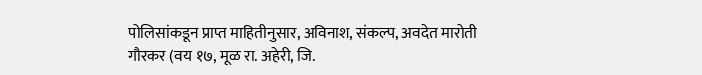पोलिसांकडून प्राप्त माहितीनुसार, अविनाश, संकल्प, अवदेत मारोती गौरकर (वय १७, मूळ रा. अहेरी, जि.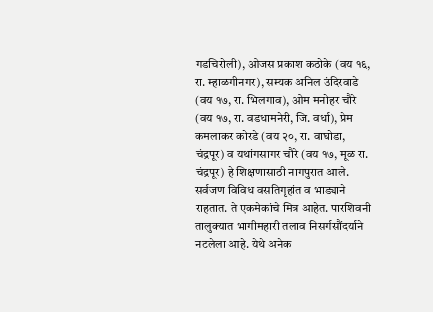गडचिरोली), ओजस प्रकाश कठोके (वय १६, रा. म्हाळगीनगर), सम्यक अनिल उंदिरवाडे (वय १७, रा. भिलगाव), ओम मनोहर चौरे (वय १७, रा. वडधामनेरी, जि. वर्धा), प्रेम कमलाकर कोरडे (वय २०, रा. वाघोडा, चंद्रपूर) व यथांगसागर चौरे (वय १७, मूळ रा. चंद्रपूर) हे शिक्षणासाठी नागपुरात आले. सर्वजण विविध वसतिगृहांत व भाड्याने राहतात. ते एकमेकांचे मित्र आहेत. पारशिवनी तालुक्यात भागीमहारी तलाव निसर्गसौंदर्याने नटलेला आहे. येथे अनेक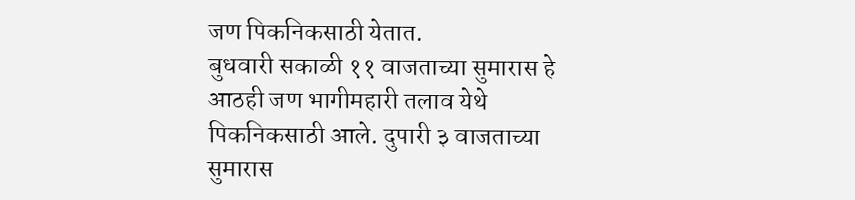जण पिकनिकसाठी येतात.
बुधवारी सकाळी ११ वाजताच्या सुमारास हे आठही जण भागीमहारी तलाव येथे पिकनिकसाठी आले. दुपारी ३ वाजताच्या सुमारास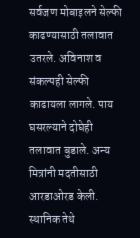सर्वजण मोबाइलने सेल्फी काढण्यासाठी तलावात उतरले. अविनाश व संकल्पही सेल्फी काढायला लागले. पाय घसरल्याने दोघेही तलावात बुडाले. अन्य मित्रांनी मदतीसाठी आरडाओरड केली. स्थानिक तेथे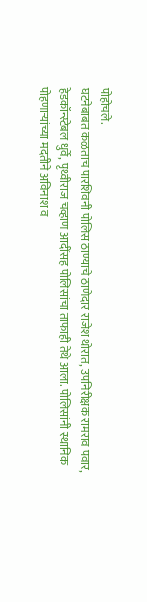पोहोचले.
घटनेबाबत कळताच पारशिवनी पोलिस ठाण्याचे ठाणेदार राजेश थोरात, उपनिरीक्षक रामराव पवार, हेडकॉन्स्टेबल धुर्वे, पृथ्वीराज चव्हाण आदींसह पोलिसांचा ताफाही तेथे आला. पोलिसांनी स्थानिक पोहणाऱ्यांच्या मदतीने अविनाश व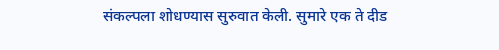संकल्पला शोधण्यास सुरुवात केली. सुमारे एक ते दीड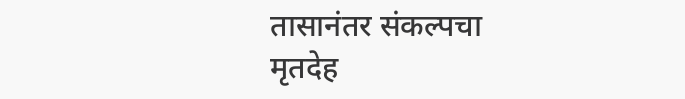तासानंतर संकल्पचा मृतदेह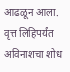आढळून आला. वृत्त लिहिपर्यंत अविनाशचा शोध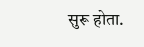सुरू होता.